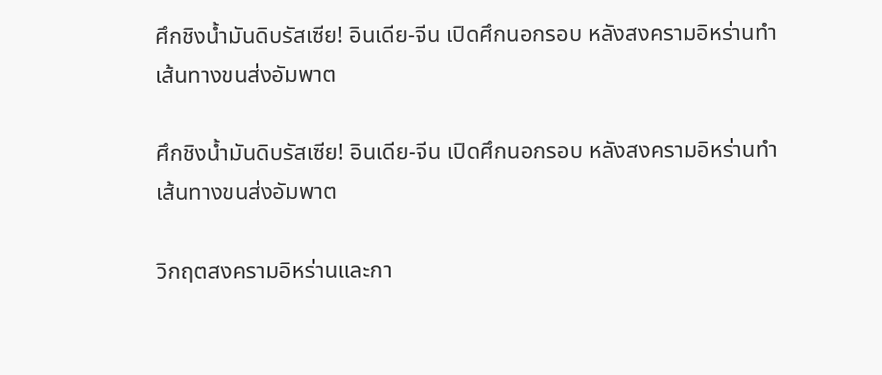ศึกชิงน้ำมันดิบรัสเซีย! อินเดีย-จีน เปิดศึกนอกรอบ หลังสงครามอิหร่านทำเส้นทางขนส่งอัมพาต

ศึกชิงน้ำมันดิบรัสเซีย! อินเดีย-จีน เปิดศึกนอกรอบ หลังสงครามอิหร่านทำเส้นทางขนส่งอัมพาต

วิกฤตสงครามอิหร่านและกา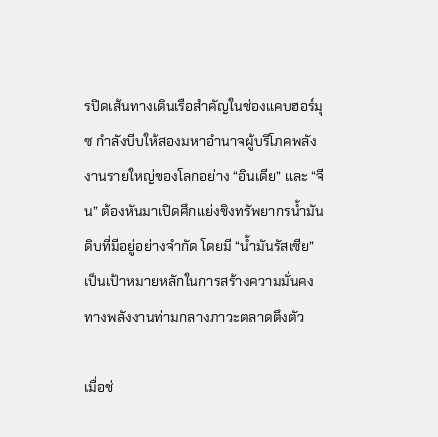รปิดเส้นทางเดินเรือสำคัญในช่องแคบฮอร์มุซ กำลังบีบให้สองมหาอำนาจผู้บริโภคพลังงานรายใหญ่ของโลกอย่าง “อินเดีย” และ “จีน” ต้องหันมาเปิดศึกแย่งชิงทรัพยากรน้ำมันดิบที่มีอยู่อย่างจำกัด โดยมี “น้ำมันรัสเซีย” เป็นเป้าหมายหลักในการสร้างความมั่นคงทางพลังงานท่ามกลางภาวะตลาดตึงตัว

เมื่อช่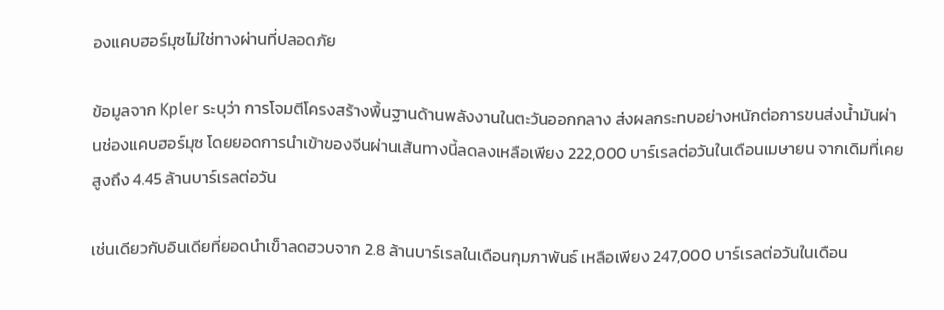องแคบฮอร์มุซไม่ใช่ทางผ่านที่ปลอดภัย

ข้อมูลจาก Kpler ระบุว่า การโจมตีโครงสร้างพื้นฐานด้านพลังงานในตะวันออกกลาง ส่งผลกระทบอย่างหนักต่อการขนส่งน้ำมันผ่านช่องแคบฮอร์มุซ โดยยอดการนำเข้าของจีนผ่านเส้นทางนี้ลดลงเหลือเพียง 222,000 บาร์เรลต่อวันในเดือนเมษายน จากเดิมที่เคยสูงถึง 4.45 ล้านบาร์เรลต่อวัน

เช่นเดียวกับอินเดียที่ยอดนำเข็าลดฮวบจาก 2.8 ล้านบาร์เรลในเดือนกุมภาพันธ์ เหลือเพียง 247,000 บาร์เรลต่อวันในเดือน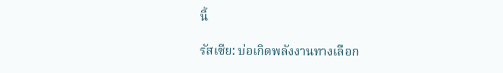นี้

รัสเซีย: บ่อเกิดพลังงานทางเลือก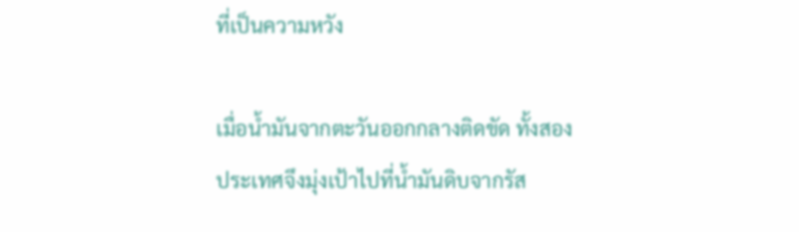ที่เป็นความหวัง

เมื่อน้ำมันจากตะวันออกกลางติดขัด ทั้งสองประเทศจึงมุ่งเป้าไปที่น้ำมันดิบจากรัส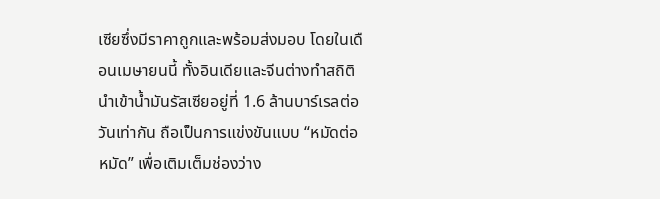เซียซึ่งมีราคาถูกและพร้อมส่งมอบ โดยในเดือนเมษายนนี้ ทั้งอินเดียและจีนต่างทำสถิตินำเข้าน้ำมันรัสเซียอยู่ที่ 1.6 ล้านบาร์เรลต่อวันเท่ากัน ถือเป็นการแข่งขันแบบ “หมัดต่อหมัด” เพื่อเติมเต็มช่องว่าง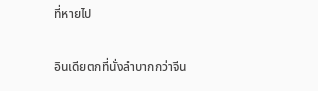ที่หายไป

อินเดียตกที่นั่งลำบากกว่าจีน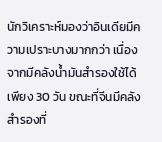นักวิเคราะห์มองว่าอินเดียมีความเปราะบางมากกว่า เนื่องจากมีคลังน้ำมันสำรองใช้ได้เพียง 30 วัน ขณะที่จีนมีคลังสำรองที่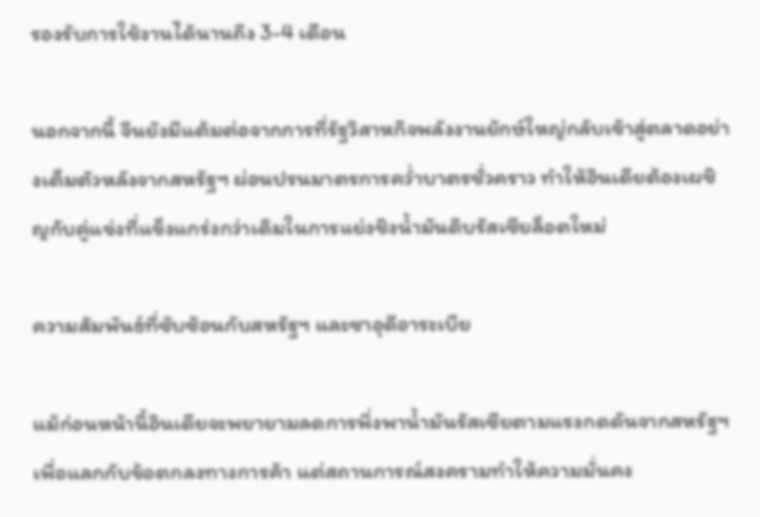รองรับการใช้งานได้นานถึง 3-4 เดือน

นอกจากนี้ จีนยังมีแต้มต่อจากการที่รัฐวิสาหกิจพลังงานยักษ์ใหญ่กลับเข้าสู่ตลาดอย่างเต็มตัวหลังจากสหรัฐฯ ผ่อนปรนมาตรการคว่ำบาตรชั่วคราว ทำให้อินเดียต้องเผชิญกับคู่แข่งที่แข็งแกร่งกว่าเดิมในการแย่งชิงน้ำมันดิบรัสเซียล็อตใหม่

ความสัมพันธ์ที่ซับซ้อนกับสหรัฐฯ และซาอุดีอาระเบีย

แม้ก่อนหน้านี้อินเดียจะพยายามลดการพึ่งพาน้ำมันรัสเซียตามแรงกดดันจากสหรัฐฯ เพื่อแลกกับข้อตกลงทางการค้า แต่สถานการณ์สงครามทำให้ความมั่นคง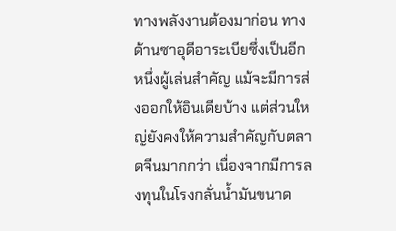ทางพลังงานต้องมาก่อน ทางด้านซาอุดีอาระเบียซึ่งเป็นอีกหนึ่งผู้เล่นสำคัญ แม้จะมีการส่งออกให้อินเดียบ้าง แต่ส่วนใหญ่ยังคงให้ความสำคัญกับตลาดจีนมากกว่า เนื่องจากมีการลงทุนในโรงกลั่นน้ำมันขนาด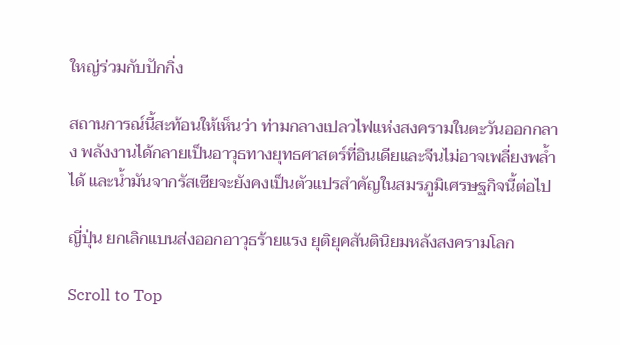ใหญ่ร่วมกับปักกิ่ง

สถานการณ์นี้สะท้อนให้เห็นว่า ท่ามกลางเปลวไฟแห่งสงครามในตะวันออกกลาง พลังงานได้กลายเป็นอาวุธทางยุทธศาสตร์ที่อินเดียและจีนไม่อาจเพลี่ยงพล้ำได้ และน้ำมันจากรัสเซียจะยังคงเป็นตัวแปรสำคัญในสมรภูมิเศรษฐกิจนี้ต่อไป

ญี่ปุ่น ยกเลิกแบนส่งออกอาวุธร้ายแรง ยุติยุคสันตินิยมหลังสงครามโลก

Scroll to Top